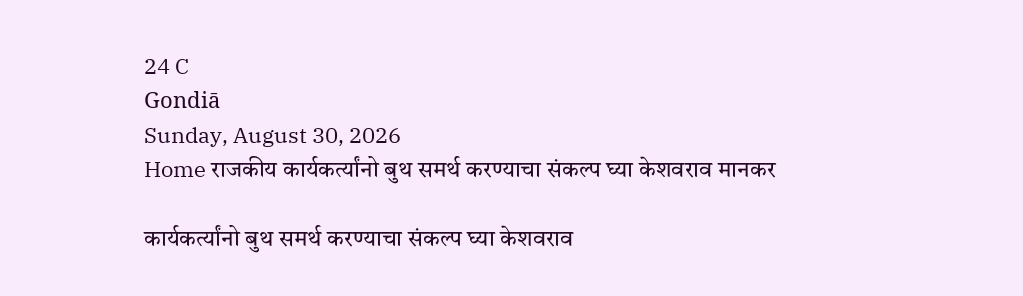24 C
Gondiā
Sunday, August 30, 2026
Home राजकीय कार्यकर्त्यांनो बुथ समर्थ करण्याचा संकल्प घ्या केशवराव मानकर

कार्यकर्त्यांनो बुथ समर्थ करण्याचा संकल्प घ्या केशवराव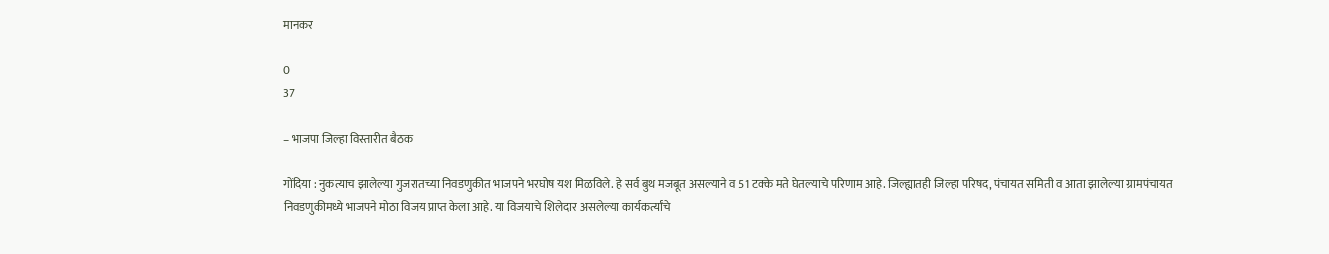मानकर

0
37

– भाजपा जिल्हा विस्तारीत बैठक

गोंदिया : नुकत्याच झालेल्या गुजरातच्या निवडणुकीत भाजपने भरघोष यश मिळविले. हे सर्व बुथ मजबूत असल्याने व 51 टक्के मते घेतल्याचे परिणाम आहे. जिल्ह्यातही जिल्हा परिषद, पंचायत समिती व आता झालेल्या ग्रामपंचायत निवडणुकीमध्ये भाजपने मोठा विजय प्राप्त केला आहे. या विजयाचे शिलेदार असलेल्या कार्यकर्त्यांचे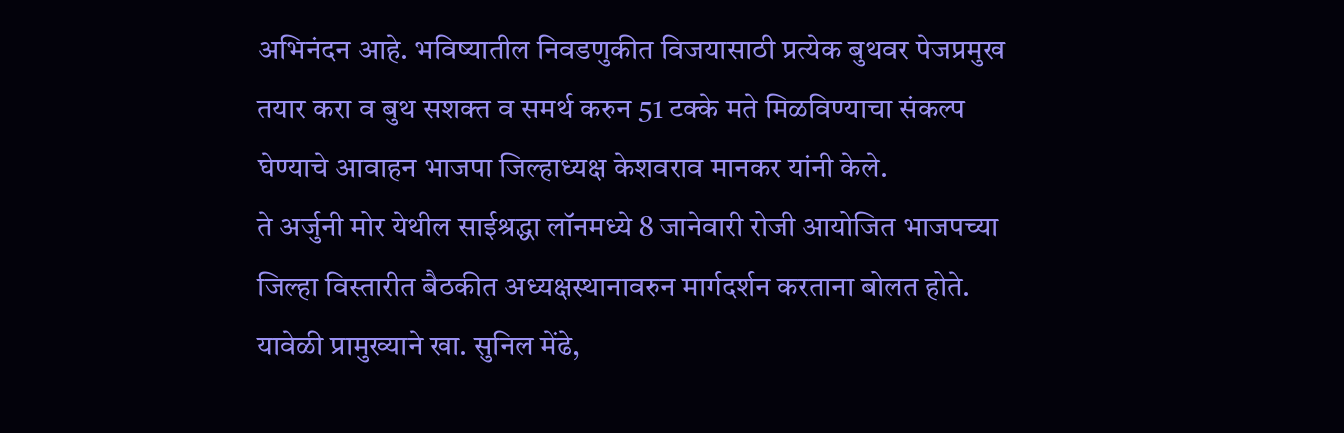अभिनंदन आहे. भविष्यातील निवडणुकीत विजयासाठी प्रत्येक बुथवर पेजप्रमुख तयार करा व बुथ सशक्त व समर्थ करुन 51 टक्के मते मिळविण्याचा संकल्प घेण्याचे आवाहन भाजपा जिल्हाध्यक्ष केशवराव मानकर यांनी केले.
ते अर्जुनी मोर येथील साईश्रद्धा लॉनमध्ये 8 जानेवारी रोजी आयोजित भाजपच्या जिल्हा विस्तारीत बैठकीत अध्यक्षस्थानावरुन मार्गदर्शन करताना बोलत होते. यावेळी प्रामुख्याने खा. सुनिल मेंढे,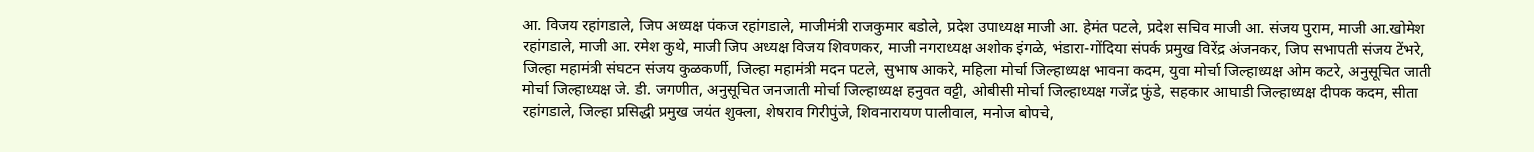आ. विजय रहांगडाले, जिप अध्यक्ष पंकज रहांगडाले, माजीमंत्री राजकुमार बडोले, प्रदेश उपाध्यक्ष माजी आ. हेमंत पटले, प्रदेश सचिव माजी आ. संजय पुराम, माजी आ.खोमेश रहांगडाले, माजी आ. रमेश कुथे, माजी जिप अध्यक्ष विजय शिवणकर, माजी नगराध्यक्ष अशोक इंगळे, भंडारा-गोंदिया संपर्क प्रमुख विरेंद्र अंजनकर, जिप सभापती संजय टेंभरे, जिल्हा महामंत्री संघटन संजय कुळकर्णी, जिल्हा महामंत्री मदन पटले, सुभाष आकरे, महिला मोर्चा जिल्हाध्यक्ष भावना कदम, युवा मोर्चा जिल्हाध्यक्ष ओम कटरे, अनुसूचित जाती मोर्चा जिल्हाध्यक्ष जे. डी. जगणीत, अनुसूचित जनजाती मोर्चा जिल्हाध्यक्ष हनुवत वट्टी, ओबीसी मोर्चा जिल्हाध्यक्ष गजेंद्र फुंडे, सहकार आघाडी जिल्हाध्यक्ष दीपक कदम, सीता रहांगडाले, जिल्हा प्रसिद्धी प्रमुख जयंत शुक्ला, शेषराव गिरीपुंजे, शिवनारायण पालीवाल, मनोज बोपचे,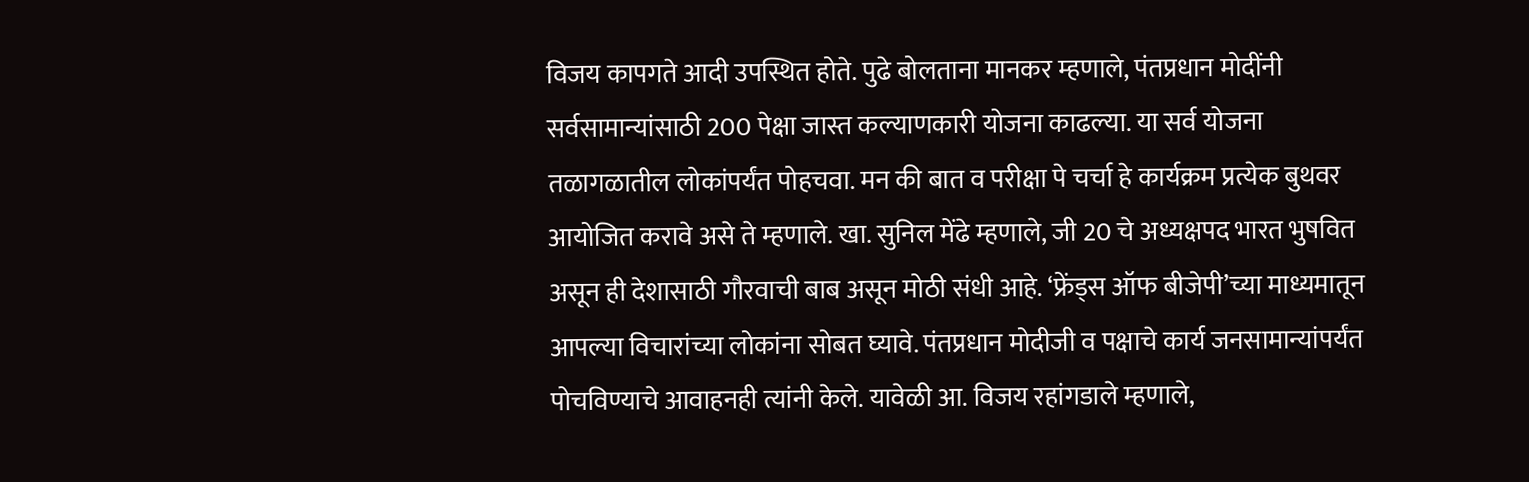विजय कापगते आदी उपस्थित होते. पुढे बोलताना मानकर म्हणाले, पंतप्रधान मोदींनी सर्वसामान्यांसाठी 200 पेक्षा जास्त कल्याणकारी योजना काढल्या. या सर्व योजना तळागळातील लोकांपर्यंत पोहचवा. मन की बात व परीक्षा पे चर्चा हे कार्यक्रम प्रत्येक बुथवर आयोजित करावे असे ते म्हणाले. खा. सुनिल मेंढे म्हणाले, जी 20 चे अध्यक्षपद भारत भुषवित असून ही देशासाठी गौरवाची बाब असून मोठी संधी आहे. ‘फ्रेंड्स ऑफ बीजेपी’च्या माध्यमातून आपल्या विचारांच्या लोकांना सोबत घ्यावे. पंतप्रधान मोदीजी व पक्षाचे कार्य जनसामान्यांपर्यंत पोचविण्याचे आवाहनही त्यांनी केले. यावेळी आ. विजय रहांगडाले म्हणाले,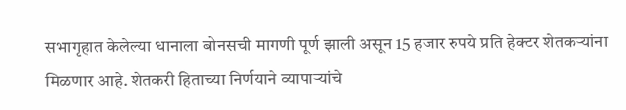सभागृहात केलेल्या धानाला बोनसची मागणी पूर्ण झाली असून 15 हजार रुपये प्रति हेक्टर शेतकर्‍यांना मिळणार आहे. शेतकरी हिताच्या निर्णयाने व्यापार्‍यांचे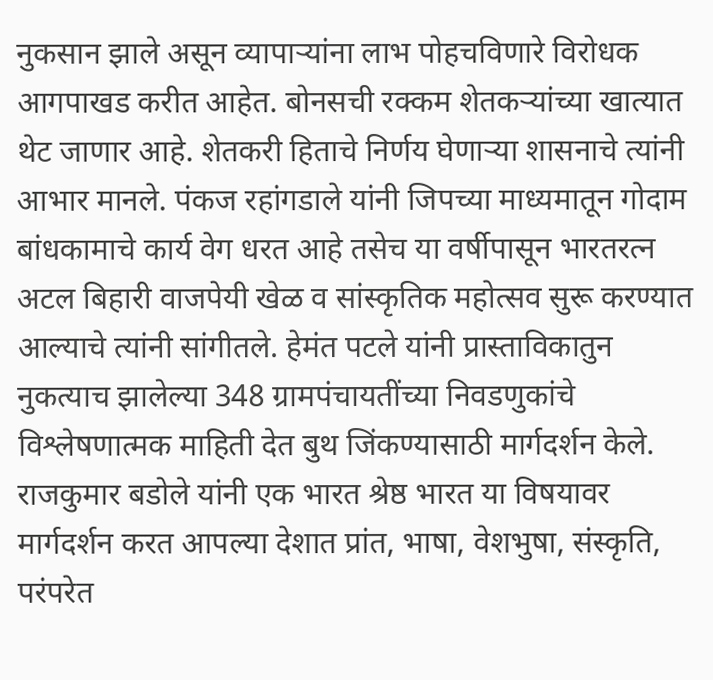नुकसान झाले असून व्यापार्‍यांना लाभ पोहचविणारे विरोधक आगपाखड करीत आहेत. बोनसची रक्कम शेतकर्‍यांच्या खात्यात थेट जाणार आहे. शेतकरी हिताचे निर्णय घेणार्‍या शासनाचे त्यांनी आभार मानले. पंकज रहांगडाले यांनी जिपच्या माध्यमातून गोदाम बांधकामाचे कार्य वेग धरत आहे तसेच या वर्षीपासून भारतरत्न अटल बिहारी वाजपेयी खेळ व सांस्कृतिक महोत्सव सुरू करण्यात आल्याचे त्यांनी सांगीतले. हेमंत पटले यांनी प्रास्ताविकातुन नुकत्याच झालेल्या 348 ग्रामपंचायतींच्या निवडणुकांचे विश्लेषणात्मक माहिती देत बुथ जिंकण्यासाठी मार्गदर्शन केले. राजकुमार बडोले यांनी एक भारत श्रेष्ठ भारत या विषयावर मार्गदर्शन करत आपल्या देशात प्रांत, भाषा, वेशभुषा, संस्कृति, परंपरेत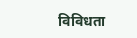विविधता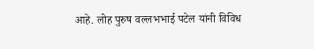आहे. लोह पुरुष वल्लभभाई पटेल यांनी विविध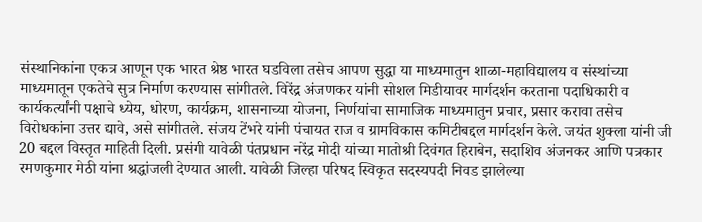संस्थानिकांना एकत्र आणून एक भारत श्रेष्ठ भारत घडविला तसेच आपण सुद्धा या माध्यमातुन शाळा-महाविद्यालय व संस्थांच्या माध्यमातून एकतेचे सुत्र निर्माण करण्यास सांगीतले. विरेंद्र अंजणकर यांनी सोशल मिडीयावर मार्गदर्शन करताना पदाधिकारी व कार्यकर्त्यांनी पक्षाचे ध्येय, धोरण, कार्यक्रम, शासनाच्या योजना, निर्णयांचा सामाजिक माध्यमातुन प्रचार, प्रसार करावा तसेच विरोधकांना उत्तर द्यावे, असे सांगीतले. संजय टेंभरे यांनी पंचायत राज व ग्रामविकास कमिटीबद्दल मार्गदर्शन केले. जयंत शुक्ला यांनी जी 20 बद्दल विस्तृत माहिती दिली. प्रसंगी यावेळी पंतप्रधान नरेंद्र मोदी यांच्या मातोश्री दिवंगत हिराबेन, सदाशिव अंजनकर आणि पत्रकार रमणकुमार मेठी यांना श्रद्धांजली देण्यात आली. यावेळी जिल्हा परिषद स्विकृत सदस्यपदी निवड झालेल्या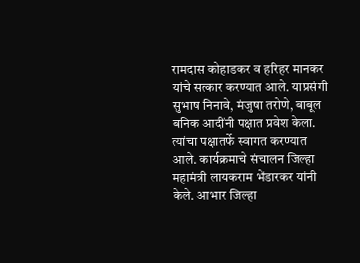रामदास कोहाडकर व हरिहर मानकर यांचे सत्कार करण्यात आले. याप्रसंगी सुभाष निनावे, मंजुषा तरोणे, बाबूल बनिक आदींनी पक्षात प्रवेश केला. त्यांचा पक्षातर्फे स्वागत करण्यात आले. कार्यक्रमाचे संचालन जिल्हा महामंत्री लायकराम भेंडारकर यांनी केले. आभार जिल्हा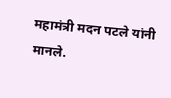महामंत्री मदन पटले यांनी मानले.